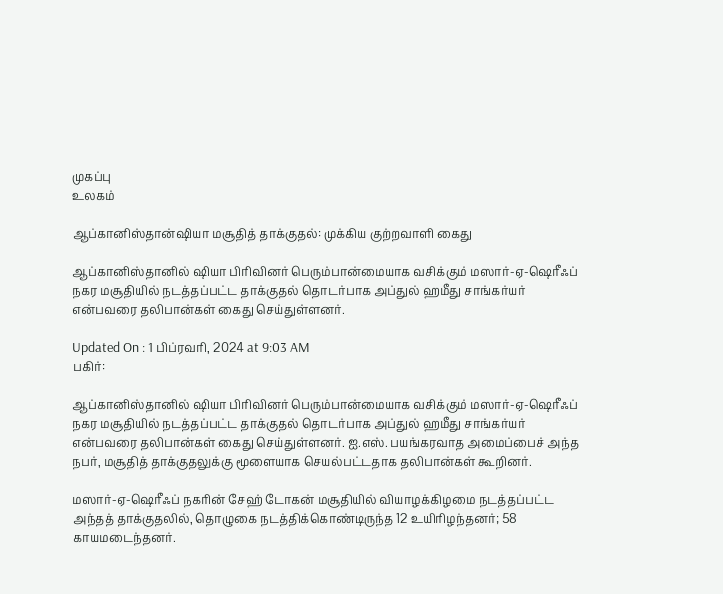முகப்பு
உலகம்

ஆப்கானிஸ்தான்ஷியா மசூதித் தாக்குதல்: முக்கிய குற்றவாளி கைது

ஆப்கானிஸ்தானில் ஷியா பிரிவினர் பெரும்பான்மையாக வசிக்கும் மஸார்-ஏ-ஷெரீஃப் நகர மசூதியில் நடத்தப்பட்ட தாக்குதல் தொடர்பாக அப்துல் ஹமீது சாங்கர்யர் என்பவரை தலிபான்கள் கைது செய்துள்ளனர்.

Updated On : 1 பிப்ரவரி, 2024 at 9:03 AM
பகிர்:

ஆப்கானிஸ்தானில் ஷியா பிரிவினர் பெரும்பான்மையாக வசிக்கும் மஸார்-ஏ-ஷெரீஃப் நகர மசூதியில் நடத்தப்பட்ட தாக்குதல் தொடர்பாக அப்துல் ஹமீது சாங்கர்யர் என்பவரை தலிபான்கள் கைது செய்துள்ளனர். ஐ.எஸ். பயங்கரவாத அமைப்பைச் அந்த நபர், மசூதித் தாக்குதலுக்கு மூளையாக செயல்பட்டதாக தலிபான்கள் கூறினர்.

மஸார்-ஏ-ஷெரீஃப் நகரின் சேஹ் டோகன் மசூதியில் வியாழக்கிழமை நடத்தப்பட்ட அந்தத் தாக்குதலில், தொழுகை நடத்திக்கொண்டிருந்த 12 உயிரிழந்தனர்; 58 காயமடைந்தனர்.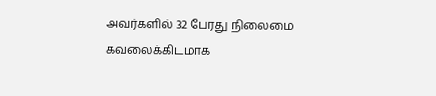அவர்களில் 32 பேரது நிலைமை கவலைக்கிடமாக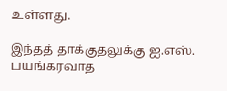உள்ளது.

இந்தத் தாக்குதலுக்கு ஐ.எஸ். பயங்கரவாத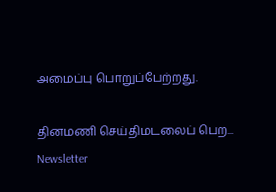அமைப்பு பொறுப்பேற்றது.

தினமணி செய்திமடலைப் பெற... Newsletter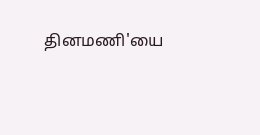தினமணி'யை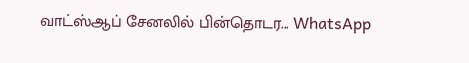வாட்ஸ்ஆப் சேனலில் பின்தொடர... WhatsApp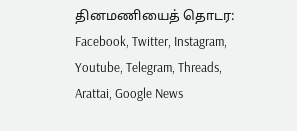தினமணியைத் தொடர: Facebook, Twitter, Instagram, Youtube, Telegram, Threads, Arattai, Google News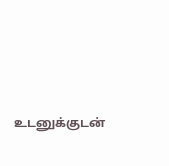உடனுக்குடன்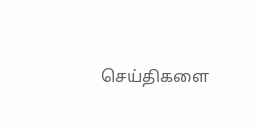செய்திகளை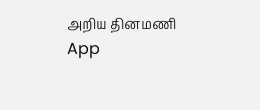அறிய தினமணி App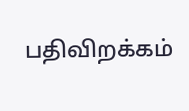பதிவிறக்கம்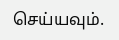செய்யவும்.